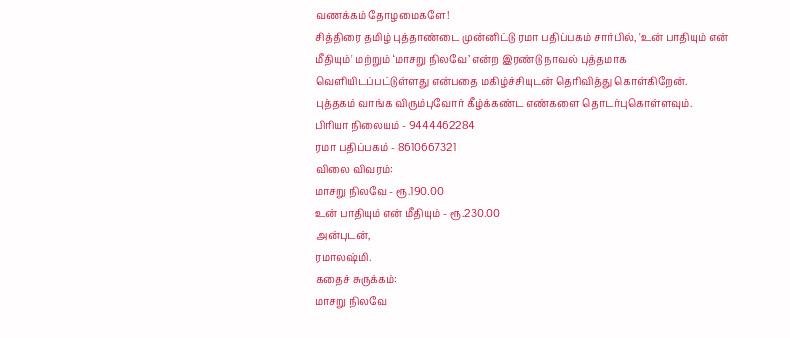வணக்கம் தோழமைகளே!
சித்திரை தமிழ் புத்தாண்டை முன்னிட்டு ரமா பதிப்பகம் சார்பில், 'உன் பாதியும் என் மீதியும்' மற்றும் ‘மாசறு நிலவே’ என்ற இரண்டு நாவல் புத்தமாக வெளியிடப்பட்டுள்ளது என்பதை மகிழ்ச்சியுடன் தெரிவித்து கொள்கிறேன்.
புத்தகம் வாங்க விரும்புவோர் கீழ்க்கண்ட எண்களை தொடர்புகொள்ளவும்.
பிரியா நிலையம் - 9444462284
ரமா பதிப்பகம் - 8610667321
விலை விவரம்:
மாசறு நிலவே - ரூ.190.00
உன் பாதியும் என் மீதியும் - ரூ.230.00
அன்புடன்,
ரமாலஷ்மி.
கதைச் சுருக்கம்:
மாசறு நிலவே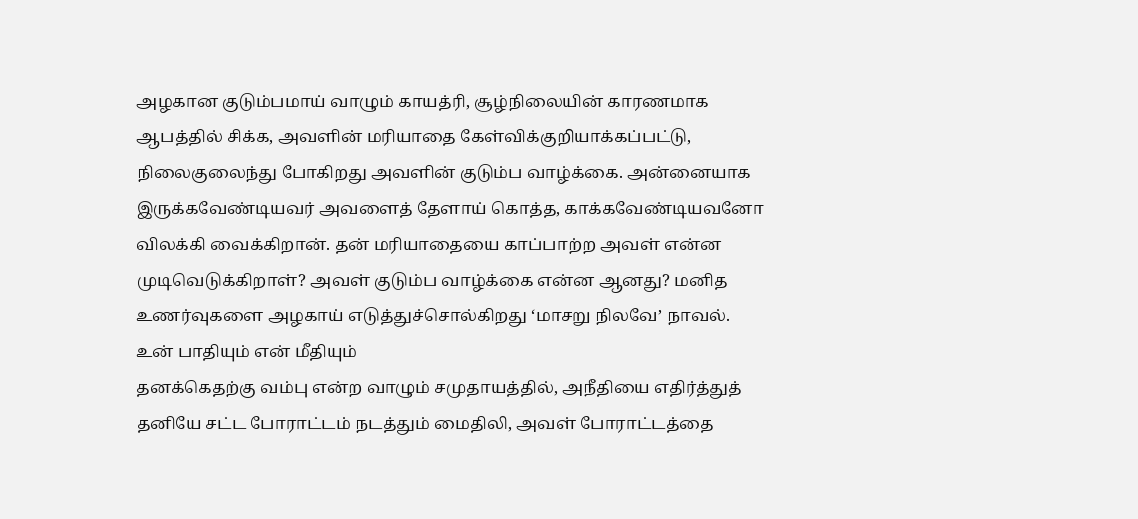அழகான குடும்பமாய் வாழும் காயத்ரி, சூழ்நிலையின் காரணமாக ஆபத்தில் சிக்க, அவளின் மரியாதை கேள்விக்குறியாக்கப்பட்டு, நிலைகுலைந்து போகிறது அவளின் குடும்ப வாழ்க்கை. அன்னையாக இருக்கவேண்டியவர் அவளைத் தேளாய் கொத்த, காக்கவேண்டியவனோ விலக்கி வைக்கிறான். தன் மரியாதையை காப்பாற்ற அவள் என்ன முடிவெடுக்கிறாள்? அவள் குடும்ப வாழ்க்கை என்ன ஆனது? மனித உணர்வுகளை அழகாய் எடுத்துச்சொல்கிறது ‘மாசறு நிலவே’ நாவல்.
உன் பாதியும் என் மீதியும்
தனக்கெதற்கு வம்பு என்ற வாழும் சமுதாயத்தில், அநீதியை எதிர்த்துத் தனியே சட்ட போராட்டம் நடத்தும் மைதிலி, அவள் போராட்டத்தை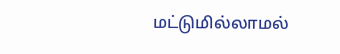மட்டுமில்லாமல்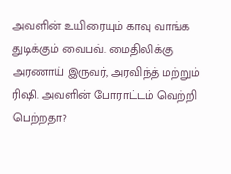அவளின் உயிரையும் காவு வாங்க துடிக்கும் வைபவ். மைதிலிக்கு அரணாய் இருவர், அரவிந்த் மற்றும் ரிஷி. அவளின் போராட்டம் வெற்றி பெற்றதா?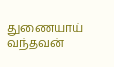துணையாய் வந்தவன்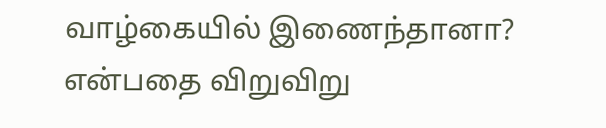வாழ்கையில் இணைந்தானா? என்பதை விறுவிறு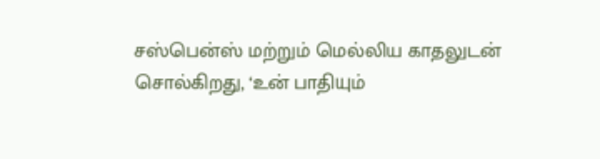சஸ்பென்ஸ் மற்றும் மெல்லிய காதலுடன் சொல்கிறது, ‘உன் பாதியும்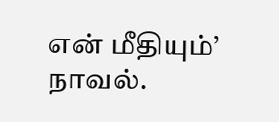என் மீதியும்’ நாவல்.